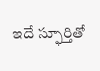ఇదే స్ఫూర్తితో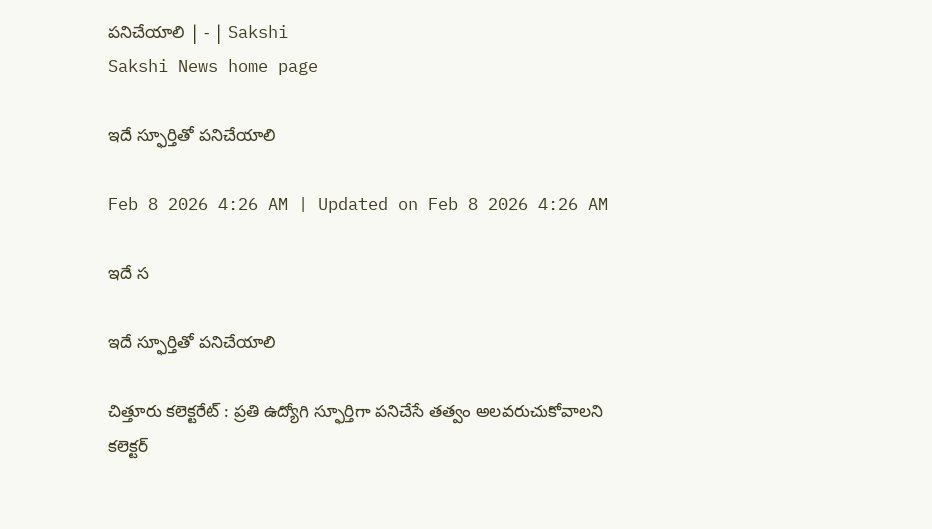పనిచేయాలి | - | Sakshi
Sakshi News home page

ఇదే స్ఫూర్తితో పనిచేయాలి

Feb 8 2026 4:26 AM | Updated on Feb 8 2026 4:26 AM

ఇదే స

ఇదే స్ఫూర్తితో పనిచేయాలి

చిత్తూరు కలెక్టరేట్‌ : ప్రతి ఉద్యోగి స్ఫూర్తిగా పనిచేసే తత్వం అలవరుచుకోవాలని కలెక్టర్‌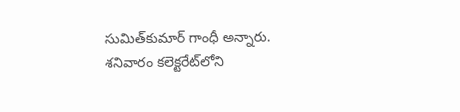సుమిత్‌కుమార్‌ గాంధీ అన్నారు. శనివారం కలెక్టరేట్‌లోని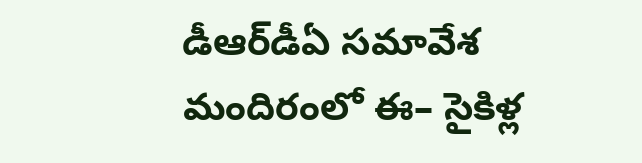డీఆర్‌డీఏ సమావేశ మందిరంలో ఈ– సైకిళ్ల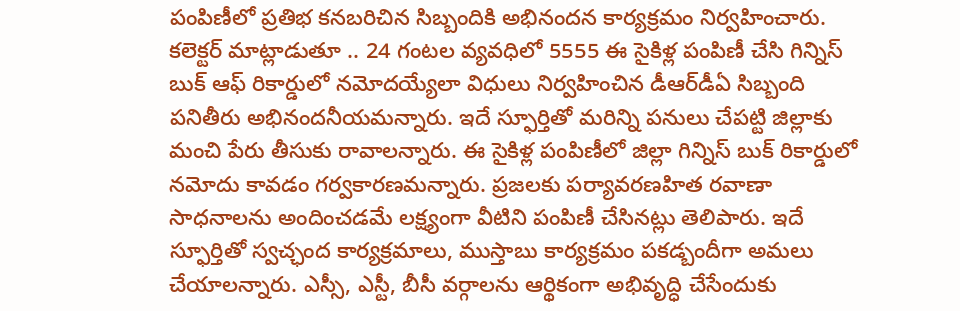పంపిణీలో ప్రతిభ కనబరిచిన సిబ్బందికి అభినందన కార్యక్రమం నిర్వహించారు. కలెక్టర్‌ మాట్లాడుతూ .. 24 గంటల వ్యవధిలో 5555 ఈ సైకిళ్ల పంపిణీ చేసి గిన్నిస్‌ బుక్‌ ఆఫ్‌ రికార్డులో నమోదయ్యేలా విధులు నిర్వహించిన డీఆర్‌డీఏ సిబ్బంది పనితీరు అభినందనీయమన్నారు. ఇదే స్ఫూర్తితో మరిన్ని పనులు చేపట్టి జిల్లాకు మంచి పేరు తీసుకు రావాలన్నారు. ఈ సైకిళ్ల పంపిణీలో జిల్లా గిన్నిస్‌ బుక్‌ రికార్డులో నమోదు కావడం గర్వకారణమన్నారు. ప్రజలకు పర్యావరణహిత రవాణా సాధనాలను అందించడమే లక్ష్యంగా వీటిని పంపిణీ చేసినట్లు తెలిపారు. ఇదే స్ఫూర్తితో స్వచ్ఛంద కార్యక్రమాలు, ముస్తాబు కార్యక్రమం పకడ్బందీగా అమలు చేయాలన్నారు. ఎస్సీ, ఎస్టీ, బీసీ వర్గాలను ఆర్థికంగా అభివృద్ధి చేసేందుకు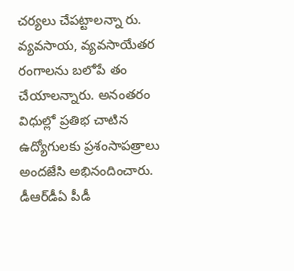చర్యలు చేపట్టాలన్నా రు. వ్యవసాయ, వ్యవసాయేతర రంగాలను బలోపే తం చేయాలన్నారు. అనంతరం విధుల్లో ప్రతిభ చాటిన ఉద్యోగులకు ప్రశంసాపత్రాలు అందజేసి అభినందించారు. డీఆర్‌డీఏ పీడీ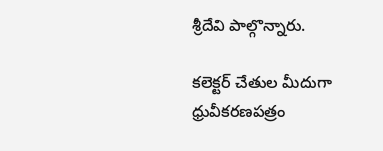శ్రీదేవి పాల్గొన్నారు.

కలెక్టర్‌ చేతుల మీదుగా ధ్రువీకరణపత్రం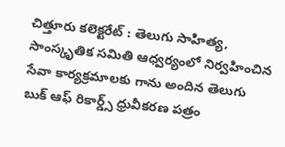చిత్తూరు కలెక్టరేట్‌ : తెలుగు సాహిత్య, సాంస్కృతిక సమితి ఆధ్వర్యంలో నిర్వహించిన సేవా కార్యక్రమాలకు గాను అందిన తెలుగు బుక్‌ ఆఫ్‌ రికార్డ్స్‌ ధ్రువీకరణ పత్రం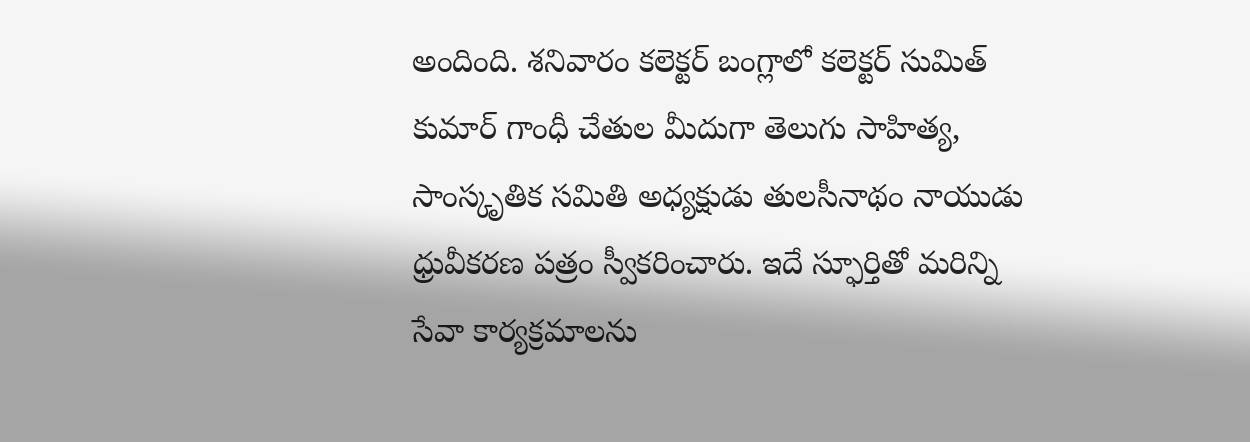అందింది. శనివారం కలెక్టర్‌ బంగ్లాలో కలెక్టర్‌ సుమిత్‌ కుమార్‌ గాంధీ చేతుల మీదుగా తెలుగు సాహిత్య, సాంస్కృతిక సమితి అధ్యక్షుడు తులసీనాథం నాయుడు ధ్రువీకరణ పత్రం స్వీకరించారు. ఇదే స్ఫూర్తితో మరిన్ని సేవా కార్యక్రమాలను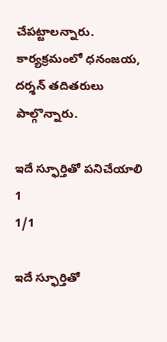చేపట్టాలన్నారు. కార్యక్రమంలో ధనంజయ, దర్శన్‌ తదితరులు పాల్గొన్నారు.

ఇదే స్ఫూర్తితో పనిచేయాలి 1
1/1

ఇదే స్ఫూర్తితో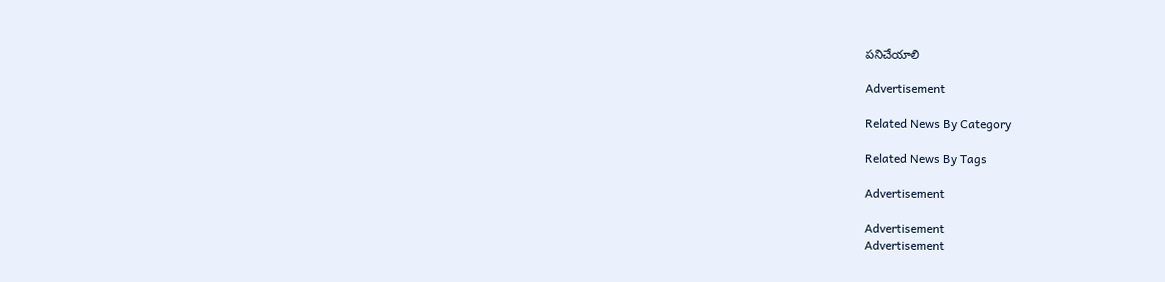పనిచేయాలి

Advertisement

Related News By Category

Related News By Tags

Advertisement

Advertisement
Advertisement